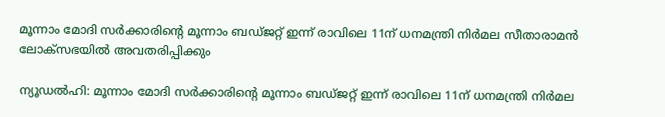മൂന്നാം മോദി സർക്കാരിന്റെ മൂന്നാം ബഡ്ജറ്റ് ഇന്ന് രാവിലെ 11ന് ധനമന്ത്രി നിർമല സീതാരാമൻ ലോക്‌സഭയിൽ അവതരിപ്പിക്കും

ന്യൂഡൽഹി: മൂന്നാം മോദി സർക്കാരിന്റെ മൂന്നാം ബഡ്ജറ്റ് ഇന്ന് രാവിലെ 11ന് ധനമന്ത്രി നിർമല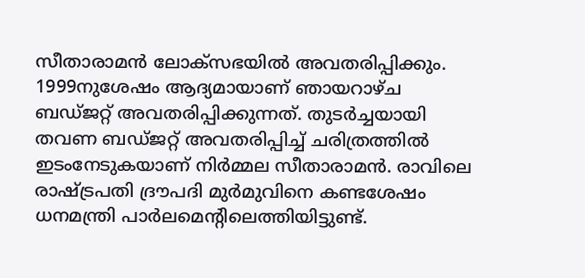സീതാരാമൻ ലോക്‌സഭയിൽ അവതരിപ്പിക്കും. 1999നുശേഷം ആദ്യമായാണ് ഞായറാഴ്ച ബഡ്ജറ്റ് അവതരിപ്പിക്കുന്നത്. തുടർച്ചയായി തവണ ബഡ്‌ജറ്റ് അവതരിപ്പിച്ച് ചരിത്രത്തിൽ ഇടംനേടുകയാണ് നിർമ്മല സീതാരാമൻ. രാവിലെ രാഷ്ട്രപതി ദ്രൗപദി മുർമുവിനെ കണ്ടശേഷം ധനമന്ത്രി പാർലമെന്റിലെത്തിയിട്ടുണ്ട്.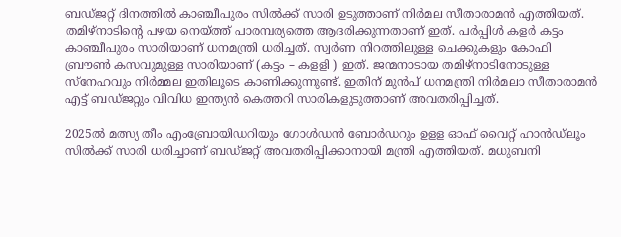ബഡ്ജറ്റ് ദിനത്തിൽ കാഞ്ചീപുരം സിൽക്ക് സാരി ഉടുത്താണ് നിർമല സീതാരാമൻ എത്തിയത്. തമിഴ്‌നാടിന്റെ പഴയ നെയ്ത്ത് പാരമ്പര്യത്തെ ആദരിക്കുന്നതാണ് ഇത്. പർപ്പിൾ കളർ കട്ടം കാഞ്ചീപുരം സാരിയാണ് ധനമന്ത്രി ധരിച്ചത്. സ്വർണ നിറത്തിലുള്ള ചെക്കുകളും കോഫി ബ്രൗൺ കസവുമുള്ള സാരിയാണ് (കട്ടം – കള‌‌ളി ) ഇത്. ജന്മനാടായ തമിഴ്നാടിനോടുള്ള സ്‌നേഹവും നിർമ്മല ഇതിലൂടെ കാണിക്കുന്നുണ്ട്. ഇതിന് മുൻപ് ധനമന്ത്രി നിർമലാ സീതാരാമൻ എട്ട് ബഡ്ജറ്റും വിവിധ ഇന്ത്യൻ കെത്തറി സാരികളുടുത്താണ് അവതരിപ്പിച്ചത്.

2025ൽ മത്സ്യ തീം എംബ്രോയിഡറിയും ഗോൾഡൻ ബോർഡറും ഉളള ഓഫ് വൈറ്റ് ഹാൻഡ്ലൂം സിൽക്ക് സാരി ധരിച്ചാണ് ബഡ്ജറ്റ് അവതരിപ്പിക്കാനായി മന്ത്രി എത്തിയത്. മധുബനി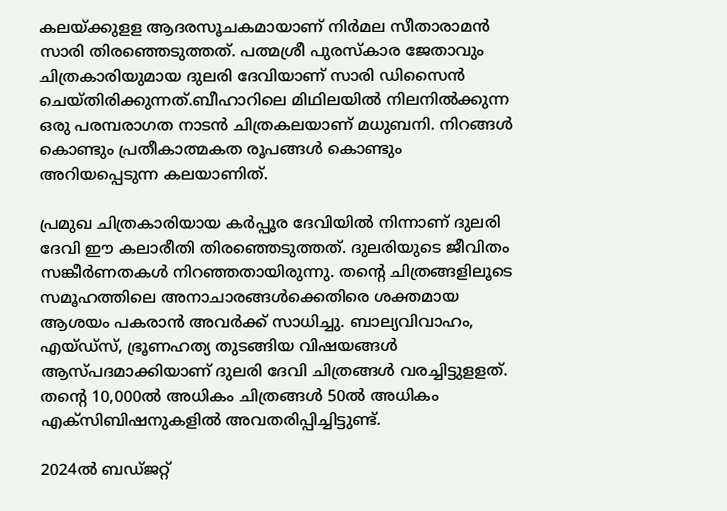കലയ്ക്കുളള ആദരസൂചകമായാണ് നിർമല സീതാരാമൻ സാരി തിരഞ്ഞെടുത്തത്. പത്മശ്രീ പുരസ്‌കാര ജേതാവും ചിത്രകാരിയുമായ ദുലരി ദേവിയാണ് സാരി ഡിസൈൻ ചെയ്തിരിക്കുന്നത്.ബീഹാറിലെ മിഥിലയിൽ നിലനിൽക്കുന്ന ഒരു പരമ്പരാഗത നാടൻ ചിത്രകലയാണ് മധുബനി. നിറങ്ങൾ കൊണ്ടും പ്രതീകാത്മകത രൂപങ്ങൾ കൊണ്ടും അറിയപ്പെടുന്ന കലയാണിത്.

പ്രമുഖ ചിത്രകാരിയായ കർപ്പൂര ദേവിയിൽ നിന്നാണ് ദുലരി ദേവി ഈ കലാരീതി തിരഞ്ഞെടുത്തത്. ദുലരിയുടെ ജീവിതം സങ്കീർണതകൾ നിറഞ്ഞതായിരുന്നു. തന്റെ ചിത്രങ്ങളിലൂടെ സമൂഹത്തിലെ അനാചാരങ്ങൾക്കെതിരെ ശക്തമായ ആശയം പകരാൻ അവർക്ക് സാധിച്ചു. ബാല്യവിവാഹം, എയ്ഡ്സ്, ഭ്രൂണഹത്യ തുടങ്ങിയ വിഷയങ്ങൾ ആസ്പദമാക്കിയാണ് ദുലരി ദേവി ചിത്രങ്ങൾ വരച്ചിട്ടുളളത്. തന്റെ 10,000ൽ അധികം ചിത്രങ്ങൾ 50ൽ അധികം എക്സിബിഷനുകളിൽ അവതരിപ്പിച്ചിട്ടുണ്ട്.

2024ൽ ബഡ്ജറ്റ്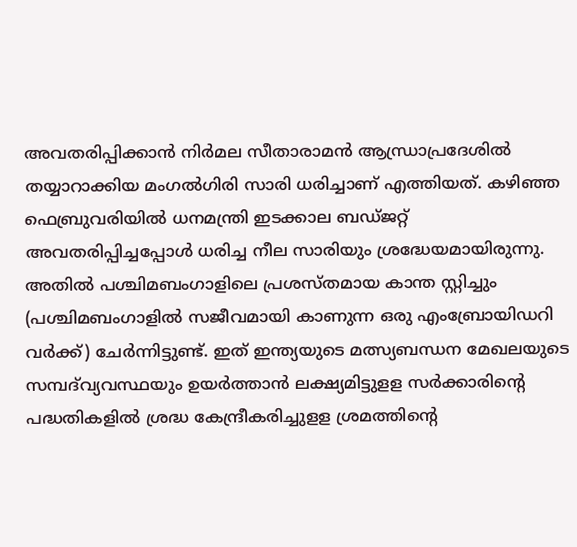അവതരിപ്പിക്കാൻ നിർമല സീതാരാമൻ ആന്ധ്രാപ്രദേശിൽ തയ്യാറാക്കിയ മംഗൽഗിരി സാരി ധരിച്ചാണ് എത്തിയത്. കഴിഞ്ഞ ഫെബ്രുവരിയിൽ ധനമന്ത്രി ഇടക്കാല ബഡ്ജറ്റ് അവതരിപ്പിച്ചപ്പോൾ ധരിച്ച നീല സാരിയും ശ്രദ്ധേയമായിരുന്നു. അതിൽ പശ്ചിമബംഗാളിലെ പ്രശസ്തമായ കാന്ത സ്റ്റിച്ചും (പശ്ചിമബംഗാളിൽ സജീവമായി കാണുന്ന ഒരു എംബ്രോയിഡറി വർക്ക്) ചേർന്നിട്ടുണ്ട്. ഇത് ഇന്ത്യയുടെ മത്സ്യബന്ധന മേഖലയുടെ സമ്പദ്‌വ്യവസ്ഥയും ഉയർത്താൻ ലക്ഷ്യമിട്ടുളള സർക്കാരിന്റെ പദ്ധതികളിൽ ശ്രദ്ധ കേന്ദ്രീകരിച്ചുളള ശ്രമത്തിന്റെ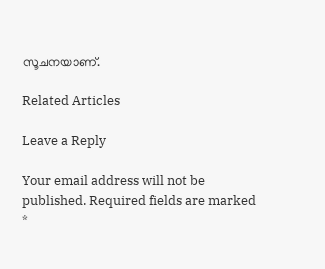സൂചനയാണ്.

Related Articles

Leave a Reply

Your email address will not be published. Required fields are marked *